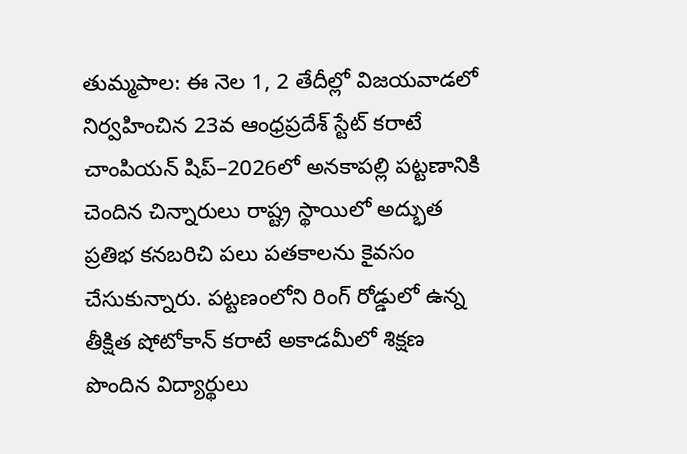తుమ్మపాల: ఈ నెల 1, 2 తేదీల్లో విజయవాడలో నిర్వహించిన 23వ ఆంధ్రప్రదేశ్ స్టేట్ కరాటే చాంపియన్ షిప్–2026లో అనకాపల్లి పట్టణానికి చెందిన చిన్నారులు రాష్ట్ర స్థాయిలో అద్భుత ప్రతిభ కనబరిచి పలు పతకాలను కైవసం చేసుకున్నారు. పట్టణంలోని రింగ్ రోడ్డులో ఉన్న తీక్షిత షోటోకాన్ కరాటే అకాడమీలో శిక్షణ పొందిన విద్యార్థులు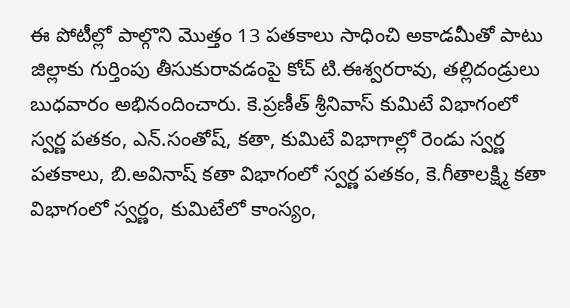ఈ పోటీల్లో పాల్గొని మొత్తం 13 పతకాలు సాధించి అకాడమీతో పాటు జిల్లాకు గుర్తింపు తీసుకురావడంపై కోచ్ టి.ఈశ్వరరావు, తల్లిదండ్రులు బుధవారం అభినందించారు. కె.ప్రణీత్ శ్రీనివాస్ కుమిటే విభాగంలో స్వర్ణ పతకం, ఎన్.సంతోష్, కతా, కుమిటే విభాగాల్లో రెండు స్వర్ణ పతకాలు, బి.అవినాష్ కతా విభాగంలో స్వర్ణ పతకం, కె.గీతాలక్ష్మి కతా విభాగంలో స్వర్ణం, కుమిటేలో కాంస్యం,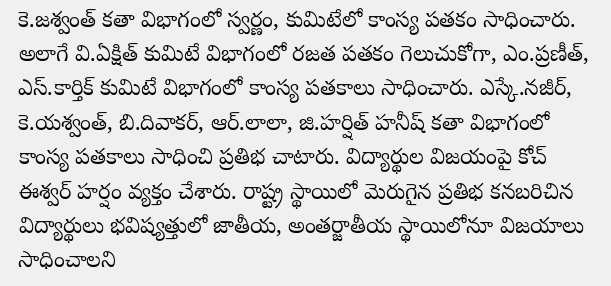కె.జశ్వంత్ కతా విభాగంలో స్వర్ణం, కుమిటేలో కాంస్య పతకం సాధించారు. అలాగే వి.ఏక్షిత్ కుమిటే విభాగంలో రజత పతకం గెలుచుకోగా, ఎం.ప్రణీత్, ఎస్.కార్తిక్ కుమిటే విభాగంలో కాంస్య పతకాలు సాధించారు. ఎస్కే.నజీర్, కె.యశ్వంత్, బి.దివాకర్, ఆర్.లాలా, జి.హర్షిత్ హనీష్ కతా విభాగంలో కాంస్య పతకాలు సాధించి ప్రతిభ చాటారు. విద్యార్థుల విజయంపై కోచ్ ఈశ్వర్ హర్షం వ్యక్తం చేశారు. రాష్ట్ర స్థాయిలో మెరుగైన ప్రతిభ కనబరిచిన విద్యార్థులు భవిష్యత్తులో జాతీయ, అంతర్జాతీయ స్థాయిలోనూ విజయాలు సాధించాలని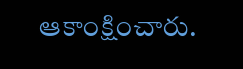ఆకాంక్షించారు.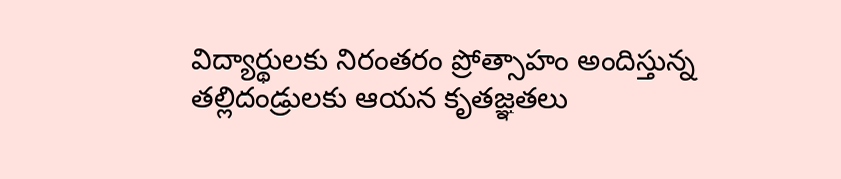విద్యార్థులకు నిరంతరం ప్రోత్సాహం అందిస్తున్న తల్లిదండ్రులకు ఆయన కృతజ్ఞతలు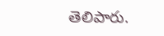తెలిపారు.